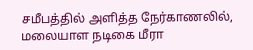சமீபத்தில் அளித்த நேர்காணலில், மலையாள நடிகை மீரா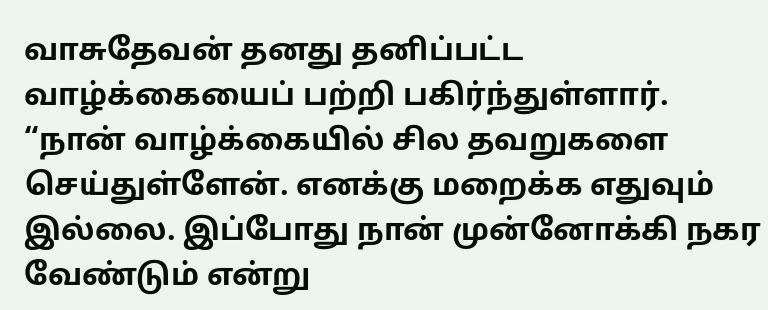வாசுதேவன் தனது தனிப்பட்ட வாழ்க்கையைப் பற்றி பகிர்ந்துள்ளார். “நான் வாழ்க்கையில் சில தவறுகளை செய்துள்ளேன். எனக்கு மறைக்க எதுவும் இல்லை. இப்போது நான் முன்னோக்கி நகர வேண்டும் என்று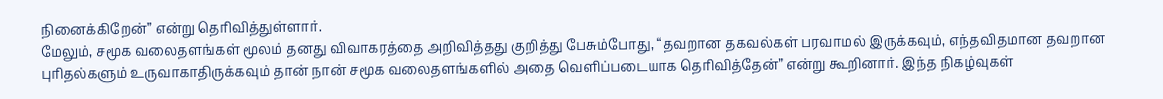நினைக்கிறேன்” என்று தெரிவித்துள்ளார்.
மேலும், சமூக வலைதளங்கள் மூலம் தனது விவாகரத்தை அறிவித்தது குறித்து பேசும்போது, “தவறான தகவல்கள் பரவாமல் இருக்கவும், எந்தவிதமான தவறான புரிதல்களும் உருவாகாதிருக்கவும் தான் நான் சமூக வலைதளங்களில் அதை வெளிப்படையாக தெரிவித்தேன்” என்று கூறினார். இந்த நிகழ்வுகள்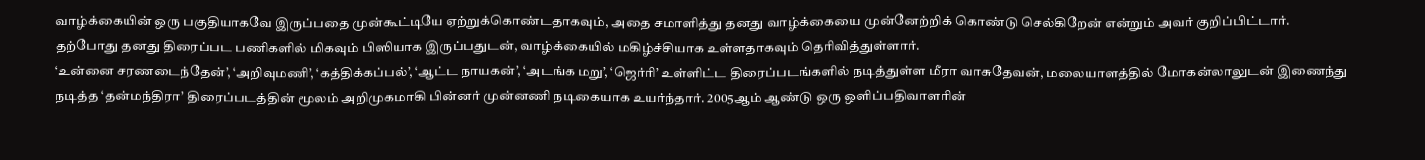வாழ்க்கையின் ஒரு பகுதியாகவே இருப்பதை முன்கூட்டியே ஏற்றுக்கொண்டதாகவும், அதை சமாளித்து தனது வாழ்க்கையை முன்னேற்றிக் கொண்டு செல்கிறேன் என்றும் அவர் குறிப்பிட்டார். தற்போது தனது திரைப்பட பணிகளில் மிகவும் பிஸியாக இருப்பதுடன், வாழ்க்கையில் மகிழ்ச்சியாக உள்ளதாகவும் தெரிவித்துள்ளார்.
‘உன்னை சரணடைந்தேன்’, ‘அறிவுமணி’, ‘கத்திக்கப்பல்’, ‘ஆட்ட நாயகன்’, ‘அடங்க மறு’, ‘ஜெர்ரி’ உள்ளிட்ட திரைப்படங்களில் நடித்துள்ள மீரா வாசுதேவன், மலையாளத்தில் மோகன்லாலுடன் இணைந்து நடித்த ‘தன்மந்திரா’ திரைப்படத்தின் மூலம் அறிமுகமாகி பின்னர் முன்னணி நடிகையாக உயர்ந்தார். 2005ஆம் ஆண்டு ஒரு ஒளிப்பதிவாளரின்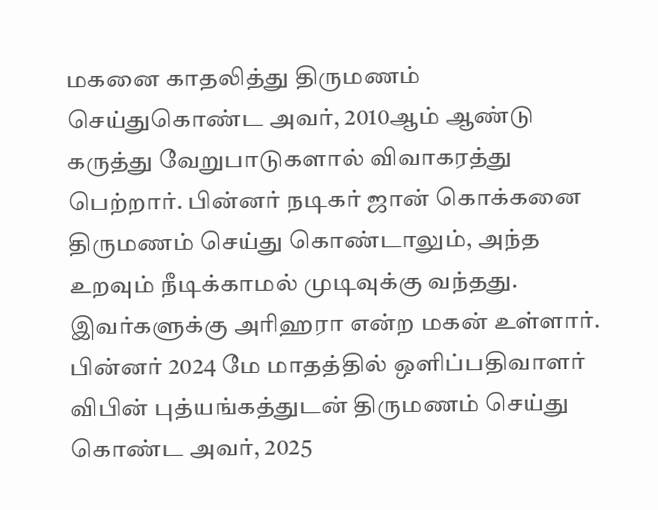மகனை காதலித்து திருமணம் செய்துகொண்ட அவர், 2010ஆம் ஆண்டு கருத்து வேறுபாடுகளால் விவாகரத்து பெற்றார். பின்னர் நடிகர் ஜான் கொக்கனை திருமணம் செய்து கொண்டாலும், அந்த உறவும் நீடிக்காமல் முடிவுக்கு வந்தது. இவர்களுக்கு அரிஹரா என்ற மகன் உள்ளார். பின்னர் 2024 மே மாதத்தில் ஒளிப்பதிவாளர் விபின் புத்யங்கத்துடன் திருமணம் செய்து கொண்ட அவர், 2025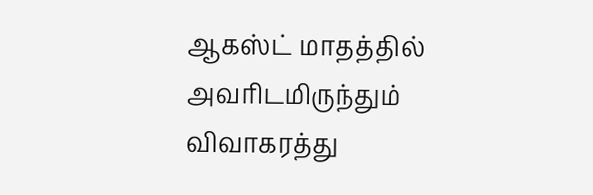ஆகஸ்ட் மாதத்தில் அவரிடமிருந்தும் விவாகரத்து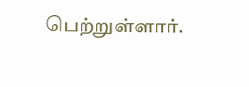பெற்றுள்ளார்.